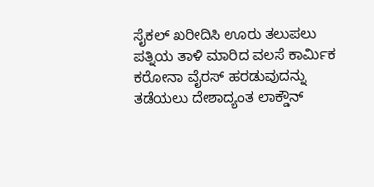ಸೈಕಲ್ ಖರೀದಿಸಿ ಊರು ತಲುಪಲು ಪತ್ನಿಯ ತಾಳಿ ಮಾರಿದ ವಲಸೆ ಕಾರ್ಮಿಕ
ಕರೋನಾ ವೈರಸ್ ಹರಡುವುದನ್ನು ತಡೆಯಲು ದೇಶಾದ್ಯಂತ ಲಾಕ್ಡೌನ್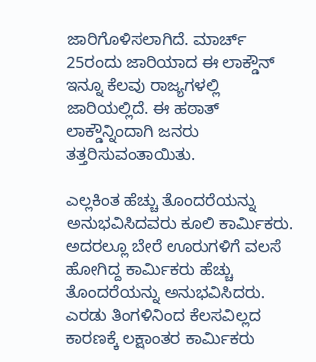ಜಾರಿಗೊಳಿಸಲಾಗಿದೆ. ಮಾರ್ಚ್ 25ರಂದು ಜಾರಿಯಾದ ಈ ಲಾಕ್ಡೌನ್ ಇನ್ನೂ ಕೆಲವು ರಾಜ್ಯಗಳಲ್ಲಿ ಜಾರಿಯಲ್ಲಿದೆ. ಈ ಹಠಾತ್ ಲಾಕ್ಡೌನ್ನಿಂದಾಗಿ ಜನರು ತತ್ತರಿಸುವಂತಾಯಿತು.

ಎಲ್ಲಕಿಂತ ಹೆಚ್ಚು ತೊಂದರೆಯನ್ನು ಅನುಭವಿಸಿದವರು ಕೂಲಿ ಕಾರ್ಮಿಕರು. ಅದರಲ್ಲೂ ಬೇರೆ ಊರುಗಳಿಗೆ ವಲಸೆ ಹೋಗಿದ್ದ ಕಾರ್ಮಿಕರು ಹೆಚ್ಚು ತೊಂದರೆಯನ್ನು ಅನುಭವಿಸಿದರು. ಎರಡು ತಿಂಗಳಿನಿಂದ ಕೆಲಸವಿಲ್ಲದ ಕಾರಣಕ್ಕೆ ಲಕ್ಷಾಂತರ ಕಾರ್ಮಿಕರು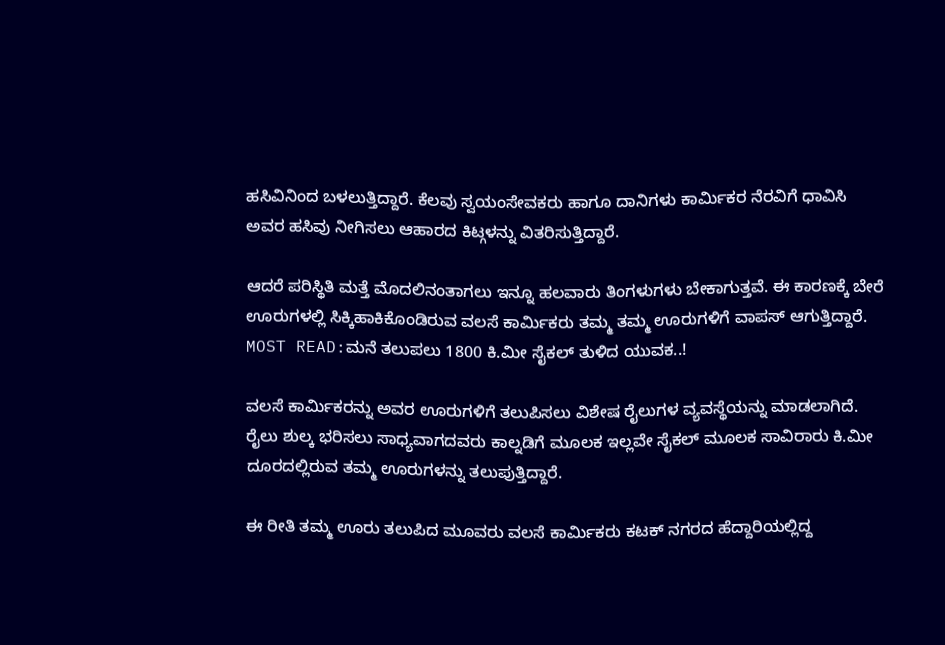ಹಸಿವಿನಿಂದ ಬಳಲುತ್ತಿದ್ದಾರೆ. ಕೆಲವು ಸ್ವಯಂಸೇವಕರು ಹಾಗೂ ದಾನಿಗಳು ಕಾರ್ಮಿಕರ ನೆರವಿಗೆ ಧಾವಿಸಿ ಅವರ ಹಸಿವು ನೀಗಿಸಲು ಆಹಾರದ ಕಿಟ್ಗಳನ್ನು ವಿತರಿಸುತ್ತಿದ್ದಾರೆ.

ಆದರೆ ಪರಿಸ್ಥಿತಿ ಮತ್ತೆ ಮೊದಲಿನಂತಾಗಲು ಇನ್ನೂ ಹಲವಾರು ತಿಂಗಳುಗಳು ಬೇಕಾಗುತ್ತವೆ. ಈ ಕಾರಣಕ್ಕೆ ಬೇರೆ ಊರುಗಳಲ್ಲಿ ಸಿಕ್ಕಿಹಾಕಿಕೊಂಡಿರುವ ವಲಸೆ ಕಾರ್ಮಿಕರು ತಮ್ಮ ತಮ್ಮ ಊರುಗಳಿಗೆ ವಾಪಸ್ ಆಗುತ್ತಿದ್ದಾರೆ.
MOST READ:ಮನೆ ತಲುಪಲು 1800 ಕಿ.ಮೀ ಸೈಕಲ್ ತುಳಿದ ಯುವಕ..!

ವಲಸೆ ಕಾರ್ಮಿಕರನ್ನು ಅವರ ಊರುಗಳಿಗೆ ತಲುಪಿಸಲು ವಿಶೇಷ ರೈಲುಗಳ ವ್ಯವಸ್ಥೆಯನ್ನು ಮಾಡಲಾಗಿದೆ. ರೈಲು ಶುಲ್ಕ ಭರಿಸಲು ಸಾಧ್ಯವಾಗದವರು ಕಾಲ್ನಡಿಗೆ ಮೂಲಕ ಇಲ್ಲವೇ ಸೈಕಲ್ ಮೂಲಕ ಸಾವಿರಾರು ಕಿ.ಮೀ ದೂರದಲ್ಲಿರುವ ತಮ್ಮ ಊರುಗಳನ್ನು ತಲುಪುತ್ತಿದ್ದಾರೆ.

ಈ ರೀತಿ ತಮ್ಮ ಊರು ತಲುಪಿದ ಮೂವರು ವಲಸೆ ಕಾರ್ಮಿಕರು ಕಟಕ್ ನಗರದ ಹೆದ್ದಾರಿಯಲ್ಲಿದ್ದ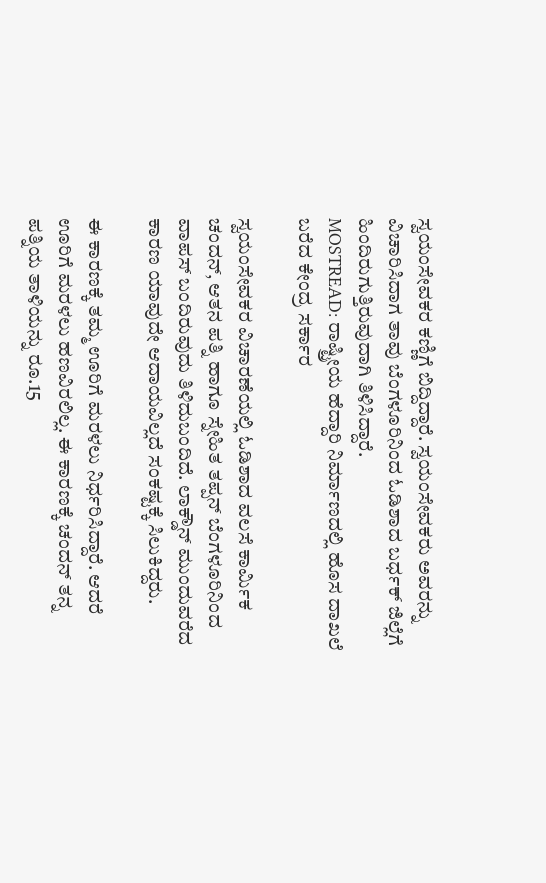ಸ್ವಯಂಸೇವಕರ ಕಣ್ಣಿಗೆ ಬಿದ್ದಿದ್ದಾರೆ. ಸ್ವಯಂಸೇವಕರು ಅವರನ್ನು ವಿಚಾರಿಸಿದಾಗ ತಾವು ಬೆಂಗಳೂರಿನಿಂದ ಓಡಿಶಾದ ಬರ್ಧಕ್ ಜಿಲ್ಲೆಗೆ ಹಿಂದಿರುಗುತ್ತಿರುವುದಾಗಿ ತಿಳಿಸಿದ್ದಾರೆ.
MOSTREAD: ರಾಷ್ಟ್ರೀಯ ಹೆದ್ದಾರಿ ನಿರ್ಮಾಣದಲ್ಲಿ ಹೊಸ ದಾಖಲೆ ಬರೆದ ಕೇಂದ್ರ ಸರ್ಕಾರ

ಸ್ವಯಂಸೇವಕರ ವಿಚಾರಣೆಯಲ್ಲಿ ಓಡಿಶಾದ ವಲಸೆ ಕಾರ್ಮಿಕ ಚಂದನ್, ಆತನ ಪತ್ನಿ ಹಾಗೂ ಸ್ನೇಹಿತ ತಪ್ಪನ್ ಬೆಂಗಳೂರಿನಿಂದ ವಾಪಸ್ ಬಂದಿರುವುದು ತಿಳಿದುಬಂದಿದೆ. ಲಾಕ್ಡೌನ್ ಮುಂದುವರೆದ ಕಾರಣ ಯಾವುದೇ ಆದಾಯವಿಲ್ಲದೆ ಸಂಕಷ್ಟಕ್ಕೆ ಸಿಲುಕಿದ್ದರು.

ಈ ಕಾರಣಕ್ಕೆ ತಮ್ಮ ಊರಿಗೆ ಮರಳಲು ನಿರ್ಧರಿಸಿದ್ದಾರೆ. ಆದರೆ ಊರಿಗೆ ಮರಳಲು ಹಣವಿರಲಿಲ್ಲ. ಈ ಕಾರಣಕ್ಕೆ ಚಂದನ್ ತನ್ನ ಪತ್ನಿಯ ತಾಳಿಯನ್ನು ರೂ.15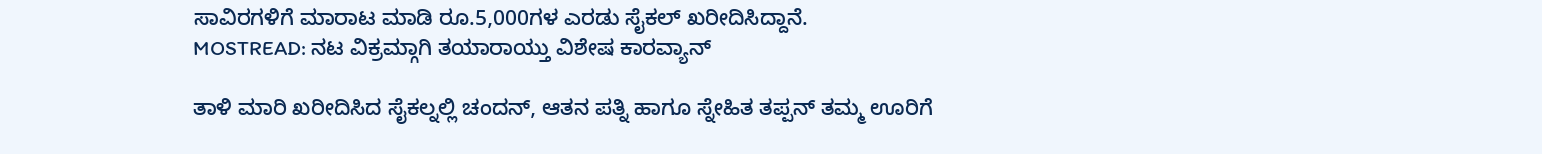ಸಾವಿರಗಳಿಗೆ ಮಾರಾಟ ಮಾಡಿ ರೂ.5,000ಗಳ ಎರಡು ಸೈಕಲ್ ಖರೀದಿಸಿದ್ದಾನೆ.
MOSTREAD: ನಟ ವಿಕ್ರಮ್ಗಾಗಿ ತಯಾರಾಯ್ತು ವಿಶೇಷ ಕಾರವ್ಯಾನ್

ತಾಳಿ ಮಾರಿ ಖರೀದಿಸಿದ ಸೈಕಲ್ನಲ್ಲಿ ಚಂದನ್, ಆತನ ಪತ್ನಿ ಹಾಗೂ ಸ್ನೇಹಿತ ತಪ್ಪನ್ ತಮ್ಮ ಊರಿಗೆ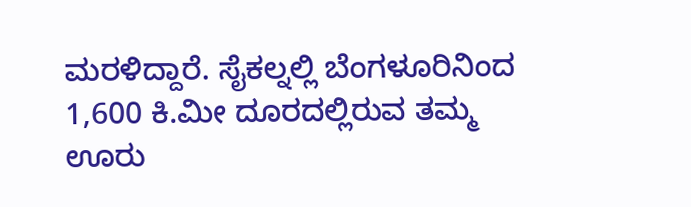ಮರಳಿದ್ದಾರೆ. ಸೈಕಲ್ನಲ್ಲಿ ಬೆಂಗಳೂರಿನಿಂದ 1,600 ಕಿ.ಮೀ ದೂರದಲ್ಲಿರುವ ತಮ್ಮ ಊರು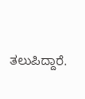ತಲುಪಿದ್ದಾರೆ.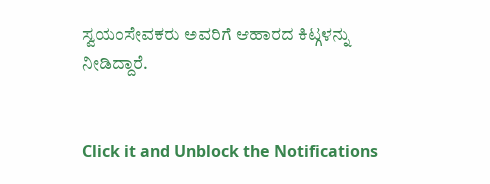ಸ್ವಯಂಸೇವಕರು ಅವರಿಗೆ ಆಹಾರದ ಕಿಟ್ಗಳನ್ನು ನೀಡಿದ್ದಾರೆ.


Click it and Unblock the Notifications